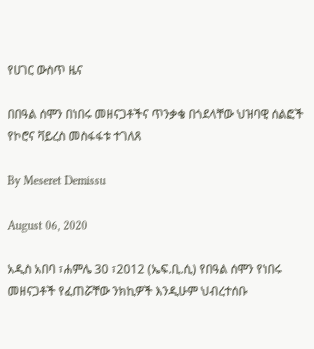የሀገር ውስጥ ዜና

በበዓል ሰሞን በነበሩ መዘናጋቶችና ጥንቃቄ በጎደላቸው ህዝባዊ ሰልፎች የኮሮና ቫይረስ መስፋፋቱ ተገለጸ

By Meseret Demissu

August 06, 2020

አዲስ አበባ ፣ሐምሌ 30 ፣2012 (ኤፍ.ቢ.ሲ) የበዓል ሰሞን የነበሩ መዘናጋቶች የፈጠሯቸው ንክኪዎች እንዲሁም ህብረተሰቡ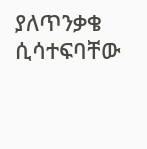ያለጥንቃቄ ሲሳተፍባቸው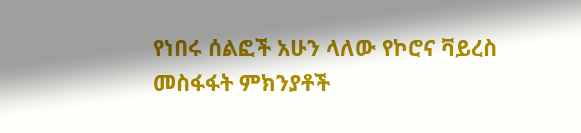የነበሩ ሰልፎች አሁን ላለው የኮሮና ቫይረስ መስፋፋት ምክንያቶች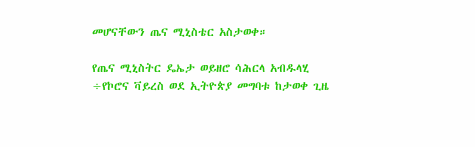መሆናቸውን ጤና ሚኒስቴር አስታወቀ።

የጤና ሚኒስትር ዴኤታ ወይዘሮ ሳሕርላ አብዱላሂ ÷የኮሮና ቫይረስ ወደ ኢትዮጵያ መግባቱ ከታወቀ ጊዜ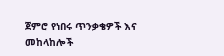ጀምሮ የነበሩ ጥንቃቄዎች እና መከላከሎች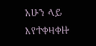አሁን ላይ እየተቀዛቀዙ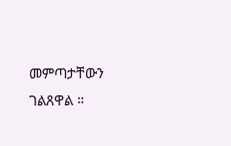መምጣታቸውን ገልጸዋል ።